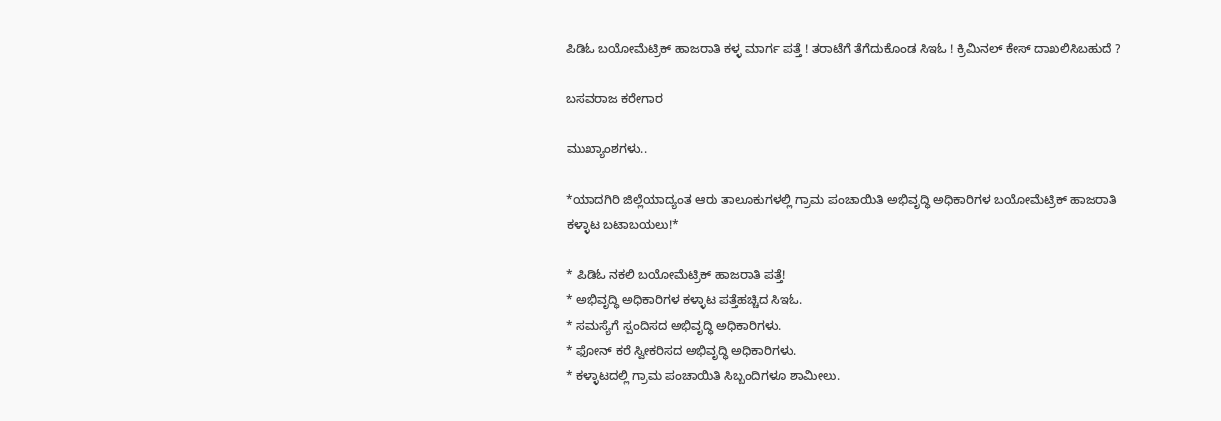ಪಿಡಿಓ ಬಯೋಮೆಟ್ರಿಕ್ ಹಾಜರಾತಿ ಕಳ್ಳ ಮಾರ್ಗ ಪತ್ತೆ ! ತರಾಟೆಗೆ ತೆಗೆದುಕೊಂಡ ಸಿಇಓ ! ಕ್ರಿಮಿನಲ್ ಕೇಸ್ ದಾಖಲಿಸಿಬಹುದೆ ?

ಬಸವರಾಜ ಕರೇಗಾರ

ಮುಖ್ಯಾಂಶಗಳು..

*ಯಾದಗಿರಿ ಜಿಲ್ಲೆಯಾದ್ಯಂತ ಆರು ತಾಲೂಕುಗಳಲ್ಲಿ ಗ್ರಾಮ ಪಂಚಾಯಿತಿ ಅಭಿವೃದ್ಧಿ ಅಧಿಕಾರಿಗಳ ಬಯೋಮೆಟ್ರಿಕ್ ಹಾಜರಾತಿ ಕಳ್ಳಾಟ ಬಟಾಬಯಲು!*

* ಪಿಡಿಓ ನಕಲಿ ಬಯೋಮೆಟ್ರಿಕ್ ಹಾಜರಾತಿ ಪತ್ತೆ!
* ಅಭಿವೃದ್ಧಿ ಅಧಿಕಾರಿಗಳ ಕಳ್ಳಾಟ ಪತ್ತೆಹಚ್ಚಿದ ಸಿಇಓ.
* ಸಮಸ್ಯೆಗೆ ಸ್ಪಂದಿಸದ ಅಭಿವೃದ್ಧಿ ಅಧಿಕಾರಿಗಳು.
* ಫೋನ್ ಕರೆ ಸ್ವೀಕರಿಸದ ಅಭಿವೃದ್ಧಿ ಅಧಿಕಾರಿಗಳು.
* ಕಳ್ಳಾಟದಲ್ಲಿ ಗ್ರಾಮ ಪಂಚಾಯಿತಿ ಸಿಬ್ಬಂದಿಗಳೂ ಶಾಮೀಲು.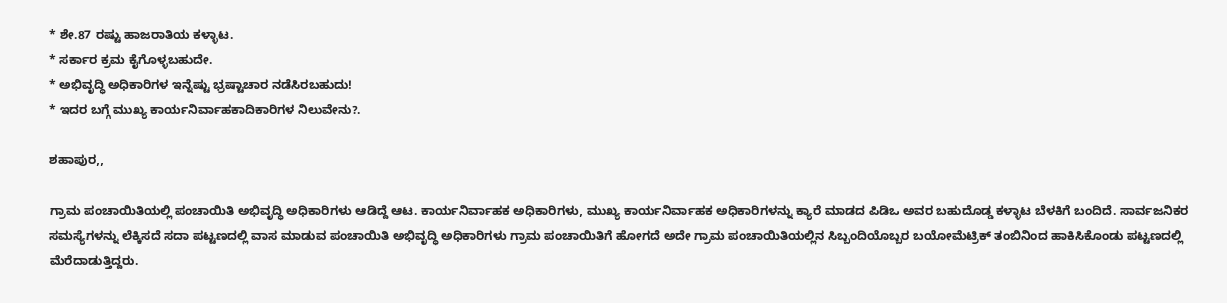* ಶೇ.87 ರಷ್ಟು ಹಾಜರಾತಿಯ ಕಳ್ಳಾಟ.
* ಸರ್ಕಾರ ಕ್ರಮ ಕೈಗೊಳ್ಳಬಹುದೇ.
* ಅಭಿವೃದ್ಧಿ ಅಧಿಕಾರಿಗಳ ಇನ್ನೆಷ್ಟು ಭ್ರಷ್ಟಾಚಾರ ನಡೆಸಿರಬಹುದು!
* ಇದರ ಬಗ್ಗೆ ಮುಖ್ಯ ಕಾರ್ಯನಿರ್ವಾಹಕಾದಿಕಾರಿಗಳ ನಿಲುವೇನು?.

ಶಹಾಪುರ,,

ಗ್ರಾಮ ಪಂಚಾಯಿತಿಯಲ್ಲಿ ಪಂಚಾಯಿತಿ ಅಭಿವೃದ್ಧಿ ಅಧಿಕಾರಿಗಳು ಆಡಿದ್ದೆ ಆಟ. ಕಾರ್ಯನಿರ್ವಾಹಕ ಅಧಿಕಾರಿಗಳು, ಮುಖ್ಯ ಕಾರ್ಯನಿರ್ವಾಹಕ ಅಧಿಕಾರಿಗಳನ್ನು ಕ್ಯಾರೆ ಮಾಡದ ಪಿಡಿಒ ಅವರ ಬಹುದೊಡ್ಡ ಕಳ್ಳಾಟ ಬೆಳಕಿಗೆ ಬಂದಿದೆ. ಸಾರ್ವಜನಿಕರ ಸಮಸ್ಯೆಗಳನ್ನು ಲೆಕ್ಕಿಸದೆ ಸದಾ ಪಟ್ಟಣದಲ್ಲಿ ವಾಸ ಮಾಡುವ ಪಂಚಾಯಿತಿ ಅಭಿವೃದ್ಧಿ ಅಧಿಕಾರಿಗಳು ಗ್ರಾಮ ಪಂಚಾಯಿತಿಗೆ ಹೋಗದೆ ಅದೇ ಗ್ರಾಮ ಪಂಚಾಯಿತಿಯಲ್ಲಿನ ಸಿಬ್ಬಂದಿಯೊಬ್ಬರ ಬಯೋಮೆಟ್ರಿಕ್ ತಂಬಿನಿಂದ ಹಾಕಿಸಿಕೊಂಡು ಪಟ್ಟಣದಲ್ಲಿ ಮೆರೆದಾಡುತ್ತಿದ್ದರು.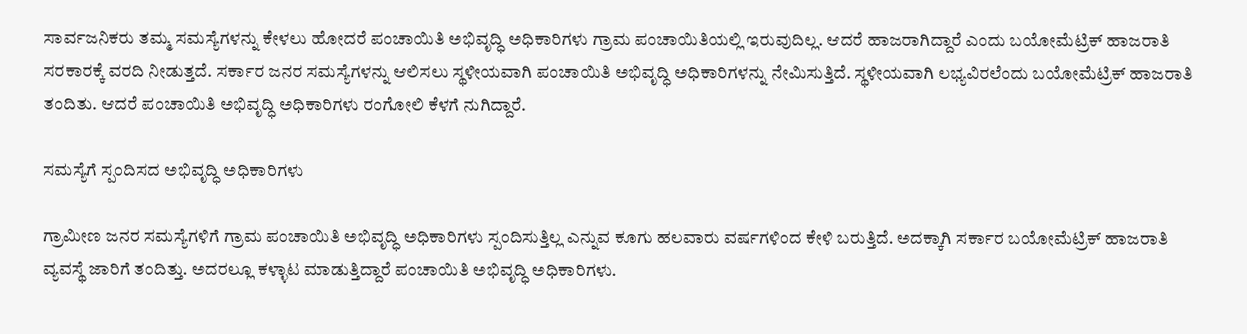ಸಾರ್ವಜನಿಕರು ತಮ್ಮ ಸಮಸ್ಯೆಗಳನ್ನು ಕೇಳಲು ಹೋದರೆ ಪಂಚಾಯಿತಿ ಅಭಿವೃದ್ಧಿ ಅಧಿಕಾರಿಗಳು ಗ್ರಾಮ ಪಂಚಾಯಿತಿಯಲ್ಲಿ ಇರುವುದಿಲ್ಲ. ಆದರೆ ಹಾಜರಾಗಿದ್ದಾರೆ ಎಂದು ಬಯೋಮೆಟ್ರಿಕ್ ಹಾಜರಾತಿ ಸರಕಾರಕ್ಕೆ ವರದಿ ನೀಡುತ್ತದೆ. ಸರ್ಕಾರ ಜನರ ಸಮಸ್ಯೆಗಳನ್ನು ಆಲಿಸಲು ಸ್ಥಳೀಯವಾಗಿ ಪಂಚಾಯಿತಿ ಅಭಿವೃದ್ಧಿ ಅಧಿಕಾರಿಗಳನ್ನು ನೇಮಿಸುತ್ತಿದೆ. ಸ್ಥಳೀಯವಾಗಿ ಲಭ್ಯವಿರಲೆಂದು ಬಯೋಮೆಟ್ರಿಕ್ ಹಾಜರಾತಿ ತಂದಿತು. ಆದರೆ ಪಂಚಾಯಿತಿ ಅಭಿವೃದ್ಧಿ ಅಧಿಕಾರಿಗಳು ರಂಗೋಲಿ ಕೆಳಗೆ ನುಗಿದ್ದಾರೆ.

ಸಮಸ್ಯೆಗೆ ಸ್ಪಂದಿಸದ ಅಭಿವೃದ್ಧಿ ಅಧಿಕಾರಿಗಳು

ಗ್ರಾಮೀಣ ಜನರ ಸಮಸ್ಯೆಗಳಿಗೆ ಗ್ರಾಮ ಪಂಚಾಯಿತಿ ಅಭಿವೃದ್ಧಿ ಅಧಿಕಾರಿಗಳು ಸ್ಪಂದಿಸುತ್ತಿಲ್ಲ ಎನ್ನುವ ಕೂಗು ಹಲವಾರು ವರ್ಷಗಳಿಂದ ಕೇಳಿ ಬರುತ್ತಿದೆ. ಅದಕ್ಕಾಗಿ ಸರ್ಕಾರ ಬಯೋಮೆಟ್ರಿಕ್ ಹಾಜರಾತಿ ವ್ಯವಸ್ಥೆ ಜಾರಿಗೆ ತಂದಿತ್ತು. ಅದರಲ್ಲೂ ಕಳ್ಳಾಟ ಮಾಡುತ್ತಿದ್ದಾರೆ ಪಂಚಾಯಿತಿ ಅಭಿವೃದ್ಧಿ ಅಧಿಕಾರಿಗಳು.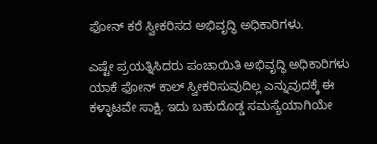ಫೋನ್ ಕರೆ ಸ್ವೀಕರಿಸದ ಅಭಿವೃದ್ಧಿ ಅಧಿಕಾರಿಗಳು.

ಎಷ್ಟೇ ಪ್ರಯತ್ನಿಸಿದರು ಪಂಚಾಯಿತಿ ಅಭಿವೃದ್ಧಿ ಅಧಿಕಾರಿಗಳು ಯಾಕೆ ಫೋನ್ ಕಾಲ್ ಸ್ವೀಕರಿಸುವುದಿಲ್ಲ ಎನ್ನುವುದಕ್ಕೆ ಈ ಕಳ್ಳಾಟವೇ ಸಾಕ್ಷಿ. ಇದು ಬಹುದೊಡ್ಡ ಸಮಸ್ಯೆಯಾಗಿಯೇ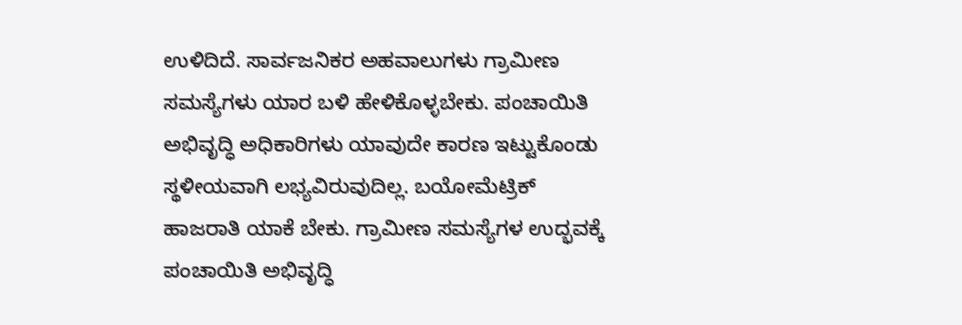ಉಳಿದಿದೆ. ಸಾರ್ವಜನಿಕರ ಅಹವಾಲುಗಳು ಗ್ರಾಮೀಣ ಸಮಸ್ಯೆಗಳು ಯಾರ ಬಳಿ ಹೇಳಿಕೊಳ್ಳಬೇಕು. ಪಂಚಾಯಿತಿ ಅಭಿವೃದ್ಧಿ ಅಧಿಕಾರಿಗಳು ಯಾವುದೇ ಕಾರಣ ಇಟ್ಟುಕೊಂಡು ಸ್ಥಳೀಯವಾಗಿ ಲಭ್ಯವಿರುವುದಿಲ್ಲ. ಬಯೋಮೆಟ್ರಿಕ್ ಹಾಜರಾತಿ ಯಾಕೆ ಬೇಕು. ಗ್ರಾಮೀಣ ಸಮಸ್ಯೆಗಳ ಉದ್ಭವಕ್ಕೆ ಪಂಚಾಯಿತಿ ಅಭಿವೃದ್ಧಿ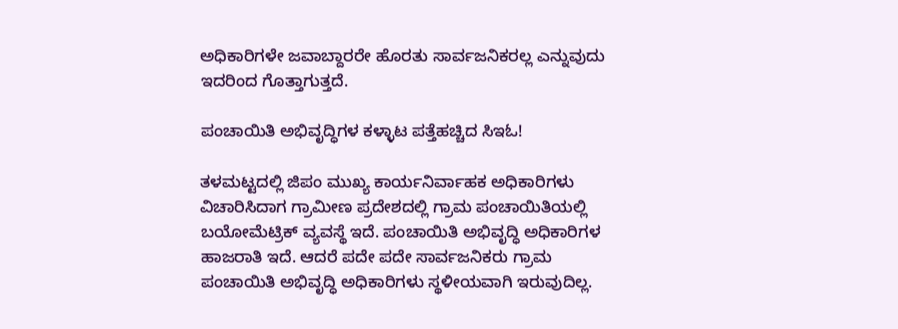ಅಧಿಕಾರಿಗಳೇ ಜವಾಬ್ದಾರರೇ ಹೊರತು ಸಾರ್ವಜನಿಕರಲ್ಲ ಎನ್ನುವುದು ಇದರಿಂದ ಗೊತ್ತಾಗುತ್ತದೆ.

ಪಂಚಾಯಿತಿ ಅಭಿವೃದ್ಧಿಗಳ ಕಳ್ಳಾಟ ಪತ್ತೆಹಚ್ಚಿದ ಸಿಇಓ!

ತಳಮಟ್ಟದಲ್ಲಿ ಜಿಪಂ ಮುಖ್ಯ ಕಾರ್ಯನಿರ್ವಾಹಕ ಅಧಿಕಾರಿಗಳು ವಿಚಾರಿಸಿದಾಗ ಗ್ರಾಮೀಣ ಪ್ರದೇಶದಲ್ಲಿ ಗ್ರಾಮ ಪಂಚಾಯಿತಿಯಲ್ಲಿ ಬಯೋಮೆಟ್ರಿಕ್ ವ್ಯವಸ್ಥೆ ಇದೆ. ಪಂಚಾಯಿತಿ ಅಭಿವೃದ್ಧಿ ಅಧಿಕಾರಿಗಳ ಹಾಜರಾತಿ ಇದೆ. ಆದರೆ ಪದೇ ಪದೇ ಸಾರ್ವಜನಿಕರು ಗ್ರಾಮ ಪಂಚಾಯಿತಿ ಅಭಿವೃದ್ಧಿ ಅಧಿಕಾರಿಗಳು ಸ್ಥಳೀಯವಾಗಿ ಇರುವುದಿಲ್ಲ.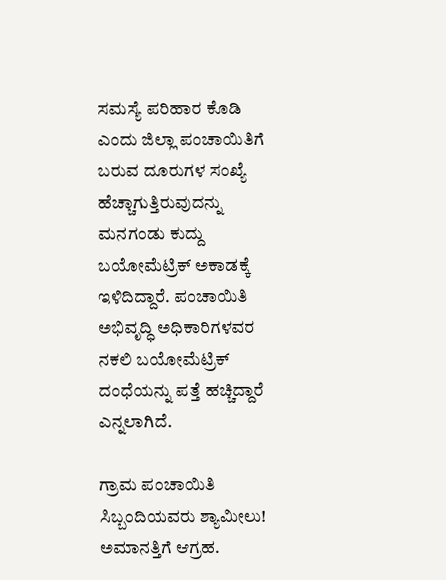ಸಮಸ್ಯೆ ಪರಿಹಾರ ಕೊಡಿ ಎಂದು ಜಿಲ್ಲಾ ಪಂಚಾಯಿತಿಗೆ ಬರುವ ದೂರುಗಳ ಸಂಖ್ಯೆ ಹೆಚ್ಚಾಗುತ್ತಿರುವುದನ್ನು ಮನಗಂಡು ಕುದ್ದು ಬಯೋಮೆಟ್ರಿಕ್ ಅಕಾಡಕ್ಕೆ ಇಳಿದಿದ್ದಾರೆ. ಪಂಚಾಯಿತಿ ಅಭಿವೃದ್ಧಿ ಅಧಿಕಾರಿಗಳವರ ನಕಲಿ ಬಯೋಮೆಟ್ರಿಕ್ ದಂಧೆಯನ್ನು ಪತ್ತೆ ಹಚ್ಚಿದ್ದಾರೆ ಎನ್ನಲಾಗಿದೆ.

ಗ್ರಾಮ ಪಂಚಾಯಿತಿ ಸಿಬ್ಬಂದಿಯವರು ಶ್ಯಾಮೀಲು! ಅಮಾನತ್ತಿಗೆ ಆಗ್ರಹ.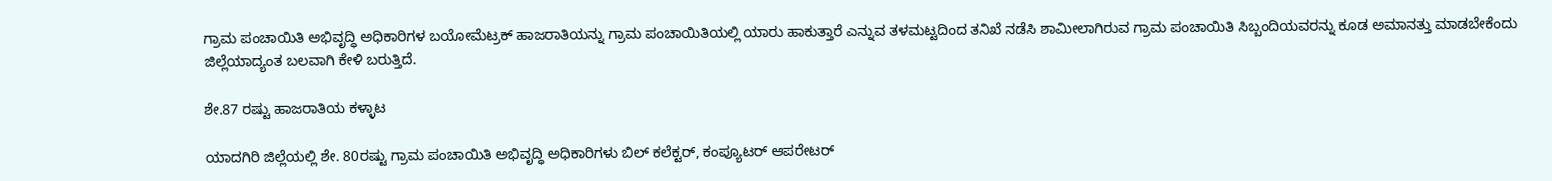ಗ್ರಾಮ ಪಂಚಾಯಿತಿ ಅಭಿವೃದ್ಧಿ ಅಧಿಕಾರಿಗಳ ಬಯೋಮೆಟ್ರಕ್ ಹಾಜರಾತಿಯನ್ನು ಗ್ರಾಮ ಪಂಚಾಯಿತಿಯಲ್ಲಿ ಯಾರು ಹಾಕುತ್ತಾರೆ ಎನ್ನುವ ತಳಮಟ್ಟದಿಂದ ತನಿಖೆ ನಡೆಸಿ ಶಾಮೀಲಾಗಿರುವ ಗ್ರಾಮ ಪಂಚಾಯಿತಿ ಸಿಬ್ಬಂದಿಯವರನ್ನು ಕೂಡ ಅಮಾನತ್ತು ಮಾಡಬೇಕೆಂದು ಜಿಲ್ಲೆಯಾದ್ಯಂತ ಬಲವಾಗಿ ಕೇಳಿ ಬರುತ್ತಿದೆ.

ಶೇ.87 ರಷ್ಟು ಹಾಜರಾತಿಯ ಕಳ್ಳಾಟ

ಯಾದಗಿರಿ ಜಿಲ್ಲೆಯಲ್ಲಿ ಶೇ. 80ರಷ್ಟು ಗ್ರಾಮ ಪಂಚಾಯಿತಿ ಅಭಿವೃದ್ಧಿ ಅಧಿಕಾರಿಗಳು ಬಿಲ್ ಕಲೆಕ್ಟರ್, ಕಂಪ್ಯೂಟರ್ ಆಪರೇಟರ್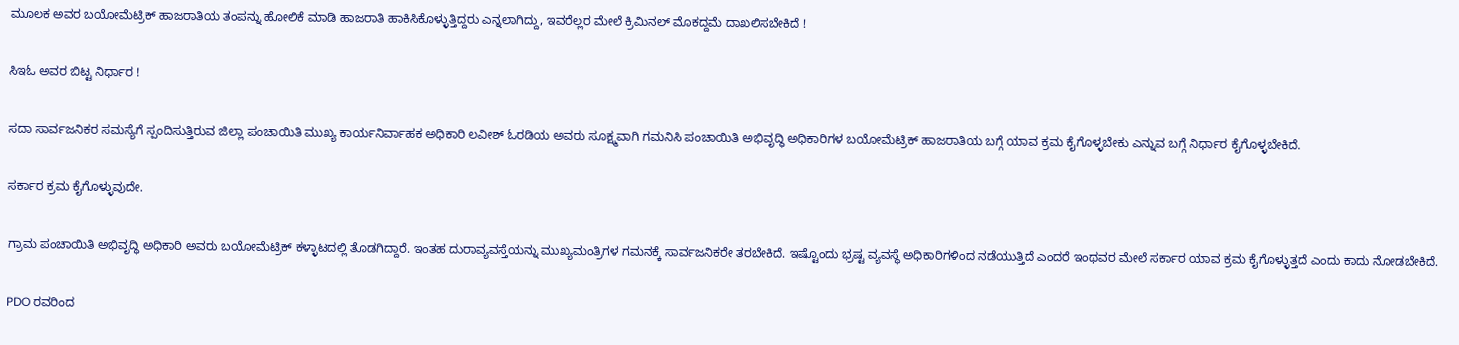ಮೂಲಕ ಅವರ ಬಯೋಮೆಟ್ರಿಕ್ ಹಾಜರಾತಿಯ ತಂಪನ್ನು ಹೋಲಿಕೆ ಮಾಡಿ ಹಾಜರಾತಿ ಹಾಕಿಸಿಕೊಳ್ಳುತ್ತಿದ್ದರು ಎನ್ನಲಾಗಿದ್ದು, ಇವರೆಲ್ಲರ ಮೇಲೆ ಕ್ರಿಮಿನಲ್ ಮೊಕದ್ದಮೆ ದಾಖಲಿಸಬೇಕಿದೆ !

ಸಿಇಓ ಅವರ ಬಿಟ್ಟ ನಿರ್ಧಾರ !

ಸದಾ ಸಾರ್ವಜನಿಕರ ಸಮಸ್ಯೆಗೆ ಸ್ಪಂದಿಸುತ್ತಿರುವ ಜಿಲ್ಲಾ ಪಂಚಾಯಿತಿ ಮುಖ್ಯ ಕಾರ್ಯನಿರ್ವಾಹಕ ಅಧಿಕಾರಿ ಲವೀಶ್ ಓರಡಿಯ ಅವರು ಸೂಕ್ಷ್ಮವಾಗಿ ಗಮನಿಸಿ ಪಂಚಾಯಿತಿ ಅಭಿವೃದ್ಧಿ ಅಧಿಕಾರಿಗಳ ಬಯೋಮೆಟ್ರಿಕ್ ಹಾಜರಾತಿಯ ಬಗ್ಗೆ ಯಾವ ಕ್ರಮ ಕೈಗೊಳ್ಳಬೇಕು ಎನ್ನುವ ಬಗ್ಗೆ ನಿರ್ಧಾರ ಕೈಗೊಳ್ಳಬೇಕಿದೆ.

ಸರ್ಕಾರ ಕ್ರಮ ಕೈಗೊಳ್ಳುವುದೇ.

ಗ್ರಾಮ ಪಂಚಾಯಿತಿ ಅಭಿವೃದ್ಧಿ ಅಧಿಕಾರಿ ಅವರು ಬಯೋಮೆಟ್ರಿಕ್ ಕಳ್ಳಾಟದಲ್ಲಿ ತೊಡಗಿದ್ದಾರೆ. ಇಂತಹ ದುರಾವ್ಯವಸ್ತೆಯನ್ನು ಮುಖ್ಯಮಂತ್ರಿಗಳ ಗಮನಕ್ಕೆ ಸಾರ್ವಜನಿಕರೇ ತರಬೇಕಿದೆ. ಇಷ್ಟೊಂದು ಭ್ರಷ್ಟ ವ್ಯವಸ್ಥೆ ಅಧಿಕಾರಿಗಳಿಂದ ನಡೆಯುತ್ತಿದೆ ಎಂದರೆ ಇಂಥವರ ಮೇಲೆ ಸರ್ಕಾರ ಯಾವ ಕ್ರಮ ಕೈಗೊಳ್ಳುತ್ತದೆ ಎಂದು ಕಾದು ನೋಡಬೇಕಿದೆ.

PDO ರವರಿಂದ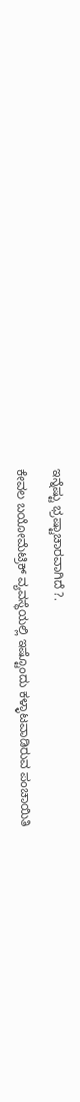ಇನ್ನೆಷ್ಟು ಭ್ರಷ್ಟಾಚಾರವಾಗಿದೆ ?.

ಕೇವಲ ಬಯೋಮೆಟ್ರಿಕ್ ವ್ಯವಸ್ಥೆಯಲ್ಲಿ ಇಷ್ಟೊಂದು ಕಳ್ಳಾಟವಾಡಿರುವ ಪಂಚಾಯಿತಿ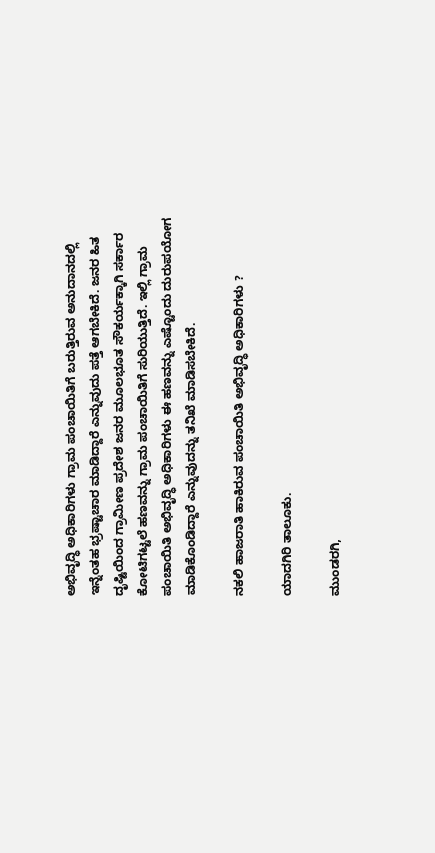ಅಭಿವೃದ್ಧಿ ಅಧಿಕಾರಿಗಳು ಗ್ರಾಮ ಪಂಚಾಯಿತಿಗೆ ಬರುತ್ತಿರುವ ಅನುದಾನದಲ್ಲಿ ಇನ್ನೆಂತಹ ಭ್ರಷ್ಟಾಚಾರ ಮಾಡಿದ್ದಾರೆ ಎನ್ನುವುದು ಪತ್ತೆ ಆಗಬೇಕಿದೆ. ಜನರ ಹಿತ ದೃಷ್ಟಿಯಿಂದ ಗ್ರಾಮೀಣ ಪ್ರದೇಶ ಜನರ ಮೂಲಭೂತ ಸೌಕರ್ಯಕ್ಕಾಗಿ ಸರ್ಕಾರ ಕೋಟಿಗಟ್ಟಲೆ ಹಣವನ್ನು ಗ್ರಾಮ ಪಂಚಾಯಿತಿಗೆ ಸುರಿಯುತ್ತಿದೆ. ಇಲ್ಲಿ ಗ್ರಾಮ ಪಂಚಾಯಿತಿ ಅಭಿವೃದ್ಧಿ ಅಧಿಕಾರಿಗಳು ಈ ಹಣವನ್ನು ಎಷ್ಟೊಂದು ದುರುಪಯೋಗ ಮಾಡಿಕೊಂಡಿದ್ದಾರೆ ಎನ್ನುವುದನ್ನು ತನಿಖೆ ಮಾಡಿಸಬೇಕಿದೆ.

ನಕಲಿ ಹಾಜರಾತಿ ಹಾಕಿರುವ ಪಂಚಾಯಿತಿ ಅಭಿವೃದ್ಧಿ ಅಧಿಕಾರಿಗಳು ?

ಯಾದಗಿರಿ ತಾಲೂಕು.

ಮುಂಡರಗಿ,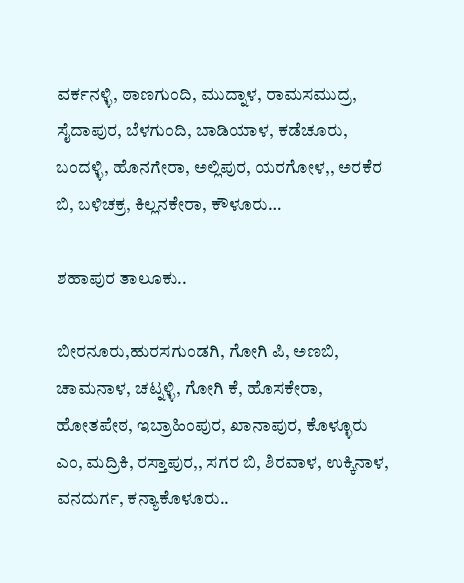ವರ್ಕನಳ್ಳಿ, ಠಾಣಗುಂದಿ, ಮುದ್ನಾಳ, ರಾಮಸಮುದ್ರ, ಸೈದಾಪುರ, ಬೆಳಗುಂದಿ, ಬಾಡಿಯಾಳ, ಕಡೆಚೂರು, ಬಂದಳ್ಳಿ, ಹೊನಗೇರಾ, ಅಲ್ಲಿಪುರ, ಯರಗೋಳ,, ಅರಕೆರ ಬಿ, ಬಳಿಚಕ್ರ, ಕಿಲ್ಲನಕೇರಾ, ಕೌಳೂರು…

ಶಹಾಪುರ ತಾಲೂಕು..

ಬೀರನೂರು,ಹುರಸಗುಂಡಗಿ, ಗೋಗಿ ಪಿ, ಅಣಬಿ, ಚಾಮನಾಳ, ಚಟ್ನಳ್ಳಿ, ಗೋಗಿ ಕೆ, ಹೊಸಕೇರಾ, ಹೋತಪೇಠ, ಇಬ್ರಾಹಿಂಪುರ, ಖಾನಾಪುರ, ಕೊಳ್ಳೂರು ಎಂ, ಮದ್ರಿಕಿ, ರಸ್ತಾಪುರ,, ಸಗರ ಬಿ, ಶಿರವಾಳ, ಉಕ್ಕಿನಾಳ, ವನದುರ್ಗ, ಕನ್ಯಾಕೊಳೂರು..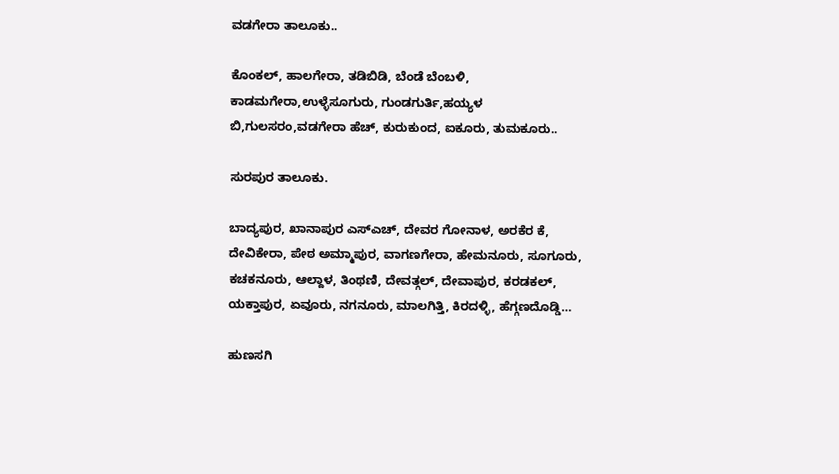ವಡಗೇರಾ ತಾಲೂಕು..

ಕೊಂಕಲ್, ಹಾಲಗೇರಾ, ತಡಿಬಿಡಿ, ಬೆಂಡೆ ಬೆಂಬಳಿ, ಕಾಡಮಗೇರಾ,ಉಳ್ಳೆಸೂಗುರು, ಗುಂಡಗುರ್ತಿ,ಹಯ್ಯಳ ಬಿ,ಗುಲಸರಂ,ವಡಗೇರಾ ಹೆಚ್, ಕುರುಕುಂದ, ಐಕೂರು, ತುಮಕೂರು..

ಸುರಪುರ ತಾಲೂಕು.

ಬಾದ್ಯಪುರ, ಖಾನಾಪುರ ಎಸ್ಎಚ್, ದೇವರ ಗೋನಾಳ, ಅರಕೆರ ಕೆ, ದೇವಿಕೇರಾ, ಪೇಠ ಅಮ್ಮಾಪುರ, ವಾಗಣಗೇರಾ, ಹೇಮನೂರು, ಸೂಗೂರು, ಕಚಕನೂರು, ಆಲ್ದಾಳ, ತಿಂಥಣಿ, ದೇವತ್ಗಲ್, ದೇವಾಪುರ, ಕರಡಕಲ್, ಯಕ್ತಾಪುರ, ಏವೂರು, ನಗನೂರು, ಮಾಲಗಿತ್ತಿ, ಕಿರದಳ್ಳಿ, ಹೆಗ್ಗಣದೊಡ್ಡಿ…

ಹುಣಸಗಿ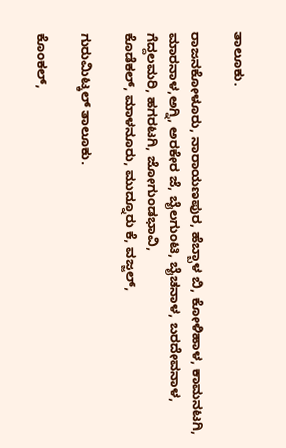ತಾಲೂಕು.

ರಾಜನಕೋಳೂರು, ನಾರಾಯಣಪುರ, ಹೆಬ್ಬಾಳ ಬಿ, ಕೋಳಿಹಾಳ, ಕಾಮನಟಗಿ, ಮಾರನಾಳ,ಅಗ್ನಿ, ಅರಕೇರ ಜೆ, ಬೈಲಗುಂಟಿ, ಬೈಚನಾಳ, ಬರದೇವನಾಳ, ಗೆದ್ದಲಮರಿ, ಹಗರಟಗಿ, ಜೋಗುಂಡಭಾವಿ,
ಕೊಡೆಕಲ್, ಮಾಳನೂರು, ಮುದ್ನೂರು ಕೆ, ವಜ್ಜಲ್,

ಗುರುಮಿಟ್ಕಲ್ ತಾಲೂಕು.

ಕೊಂಕಲ್,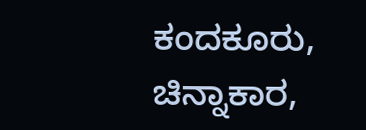ಕಂದಕೂರು, ಚಿನ್ನಾಕಾರ,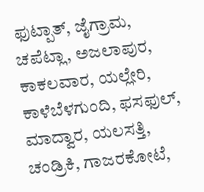ಫುಟ್ಪಾತ್, ಜೈಗ್ರಾಮ, ಚಪೆಟ್ಲಾ, ಅಜಲಾಪುರ, ಕಾಕಲವಾರ, ಯಲ್ಲೇರಿ, ಕಾಳೆಬೆಳಗುಂದಿ, ಫಸಫುಲ್, ಮಾದ್ವಾರ, ಯಲಸತ್ತಿ, ಚಂಡ್ರಿಕಿ, ಗಾಜರಕೋಟೆ,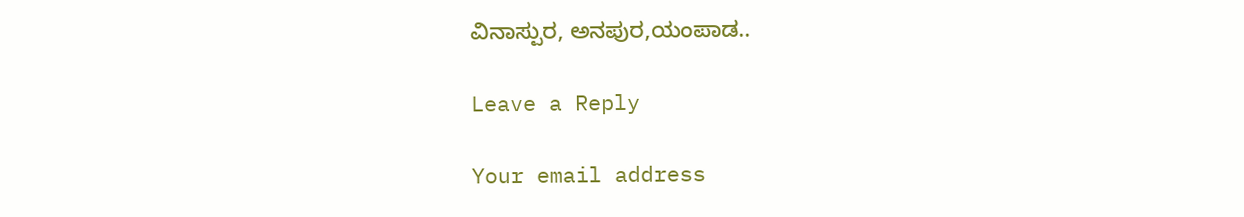ವಿನಾಸ್ಪುರ, ಅನಪುರ,ಯಂಪಾಡ..

Leave a Reply

Your email address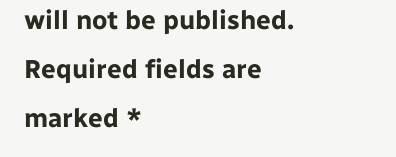will not be published. Required fields are marked *